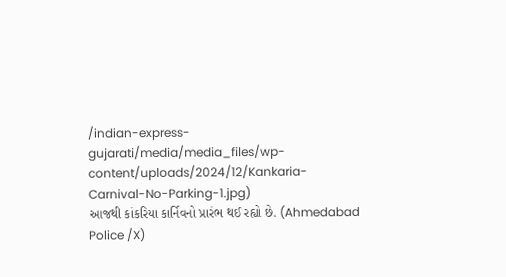/indian-express-gujarati/media/media_files/wp-content/uploads/2024/12/Kankaria-Carnival-No-Parking-1.jpg)
આજથી કાંકરિયા કાર્નિવનો પ્રારંભ થઈ રહ્યો છે. (Ahmedabad Police /X)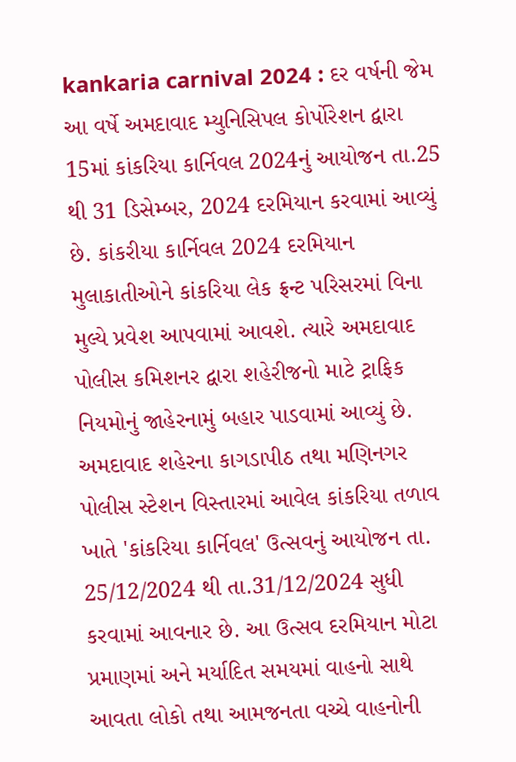kankaria carnival 2024 : દર વર્ષની જેમ આ વર્ષે અમદાવાદ મ્યુનિસિપલ કોર્પોરેશન દ્વારા 15માં કાંકરિયા કાર્નિવલ 2024નું આયોજન તા.25 થી 31 ડિસેમ્બર, 2024 દરમિયાન કરવામાં આવ્યું છે. કાંકરીયા કાર્નિવલ 2024 દરમિયાન મુલાકાતીઓને કાંકરિયા લેક ફ્રન્ટ પરિસરમાં વિના મુલ્યે પ્રવેશ આપવામાં આવશે. ત્યારે અમદાવાદ પોલીસ કમિશનર દ્વારા શહેરીજનો માટે ટ્રાફિક નિયમોનું જાહેરનામું બહાર પાડવામાં આવ્યું છે.
અમદાવાદ શહેરના કાગડાપીઠ તથા મણિનગર પોલીસ સ્ટેશન વિસ્તારમાં આવેલ કાંકરિયા તળાવ ખાતે 'કાંકરિયા કાર્નિવલ' ઉત્સવનું આયોજન તા. 25/12/2024 થી તા.31/12/2024 સુધી કરવામાં આવનાર છે. આ ઉત્સવ દરમિયાન મોટા પ્રમાણમાં અને મર્યાદિત સમયમાં વાહનો સાથે આવતા લોકો તથા આમજનતા વચ્ચે વાહનોની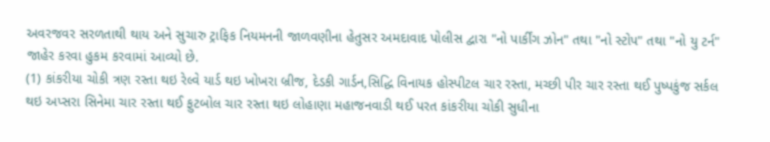અવરજવર સરળતાથી થાય અને સુચારુ ટ્રાફિક નિયમનની જાળવણીના હેતુસર અમદાવાદ પોલીસ દ્વારા "નો પાર્કીંગ ઝોન" તથા "નો સ્ટોપ" તથા "નો યુ ટર્ન" જાહેર કરવા હુકમ કરવામાં આવ્યો છે.
(1) કાંકરીયા ચોકી ત્રણ રસ્તા થઇ રેલ્વે યાર્ડ થઇ ખોખરા બ્રીજ, દેડકી ગાર્ડન,સિદ્ધિ વિનાયક હોસ્પીટલ ચાર રસ્તા, મચ્છી પીર ચાર રસ્તા થઈ પુષ્પકુંજ સર્કલ થઇ અપ્સરા સિનેમા ચાર રસ્તા થઈ ફુટબોલ ચાર રસ્તા થઇ લોહાણા મહાજનવાડી થઈ પરત કાંકરીયા ચોકી સુધીના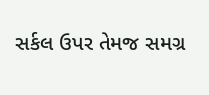સર્કલ ઉપર તેમજ સમગ્ર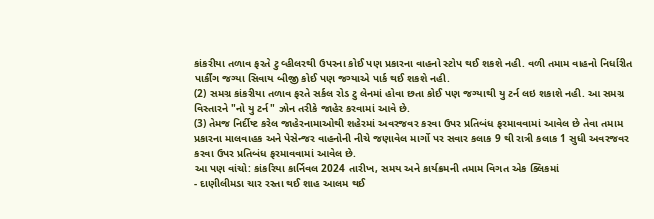કાંકરીયા તળાવ ફરતે ટુ વ્હીલરથી ઉપરના કોઈ પણ પ્રકારના વાહનો સ્ટોપ થઈ શકશે નહી. વળી તમામ વાહનો નિર્ધારીત પાર્કીંગ જગ્યા સિવાય બીજી કોઈ પણ જગ્યાએ પાર્ક થઈ શકશે નહી.
(2) સમગ્ર કાંકરીયા તળાવ ફરતે સર્કલ રોડ ટુ લેનમાં હોવા છતા કોઈ પણ જગ્યાથી યુ ટર્ન લઇ શકાશે નહી. આ સમગ્ર વિસ્તારને "નો યુ ટર્ન" ઝોન તરીકે જાહેર કરવામાં આવે છે.
(3) તેમજ નિર્દીષ્ટ કરેલ જાહેરનામાઓથી શહેરમાં અવરજવર કરવા ઉપર પ્રતિબંધ ફરમાવવામાં આવેલ છે તેવા તમામ પ્રકારના માલવાહક અને પેસેન્જર વાહનોની નીચે જણાવેલ માર્ગો પર સવાર કલાક 9 થી રાત્રી કલાક 1 સુધી અવરજવર કરવા ઉપર પ્રતિબંધ ફરમાવવામાં આવેલ છે.
આ પણ વાંચો: કાંકરિયા કાર્નિવલ 2024 તારીખ, સમય અને કાર્યક્રમની તમામ વિગત એક ક્લિકમાં
- દાણીલીમડા ચાર રસ્તા થઈ શાહ આલમ થઈ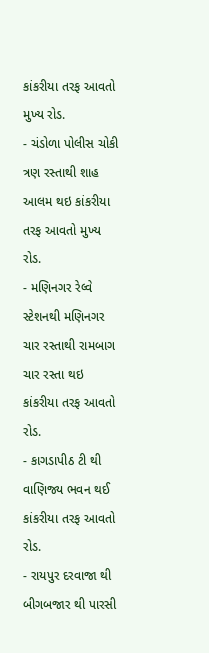કાંકરીયા તરફ આવતો મુખ્ય રોડ.
- ચંડોળા પોલીસ ચોકી ત્રણ રસ્તાથી શાહ આલમ થઇ કાંકરીયા તરફ આવતો મુખ્ય રોડ.
- મણિનગર રેલ્વે સ્ટેશનથી મણિનગર ચાર રસ્તાથી રામબાગ ચાર રસ્તા થઇ કાંકરીયા તરફ આવતો રોડ.
- કાગડાપીઠ ટી થી વાણિજ્ય ભવન થઈ કાંકરીયા તરફ આવતો રોડ.
- રાયપુર દરવાજા થી બીગબજાર થી પારસી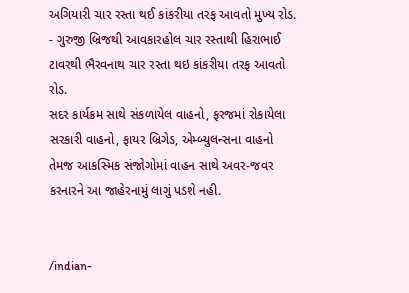અગિયારી ચાર રસ્તા થઈ કાંકરીયા તરફ આવતો મુખ્ય રોડ.
- ગુરુજી બ્રિજથી આવકારહોલ ચાર રસ્તાથી હિરાભાઈ ટાવરથી ભૈરવનાથ ચાર રસ્તા થઇ કાંકરીયા તરફ આવતો રોડ.
સદર કાર્યક્રમ સાથે સંકળાયેલ વાહનો, ફરજમાં રોકાયેલા સરકારી વાહનો, ફાયર બ્રિગેડ, એમ્બ્યુલન્સના વાહનો તેમજ આકસ્મિક સંજોગોમાં વાહન સાથે અવર-જવર કરનારને આ જાહેરનામું લાગું પડશે નહી.


/indian-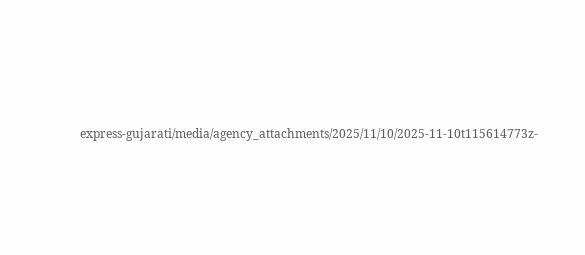express-gujarati/media/agency_attachments/2025/11/10/2025-11-10t115614773z-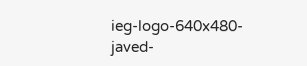ieg-logo-640x480-javed-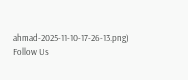ahmad-2025-11-10-17-26-13.png)
Follow Us